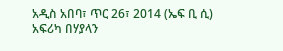አዲስ አበባ፣ ጥር 26፣ 2014 (ኤፍ ቢ ሲ) አፍሪካ በሃያላን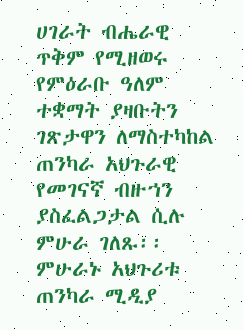ሀገራት ብሔራዊ ጥቅም የሚዘወሩ የምዕራቡ ዓለም ተቋማት ያዛቡትን ገጽታዋን ለማስተካከል ጠንካራ አህጉራዊ የመገናኛ ብዙኀን ያስፈልጋታል ሲሉ ምሁራ ገለጹ፡፡
ምሁራኑ አህጉሪቱ ጠንካራ ሚዲያ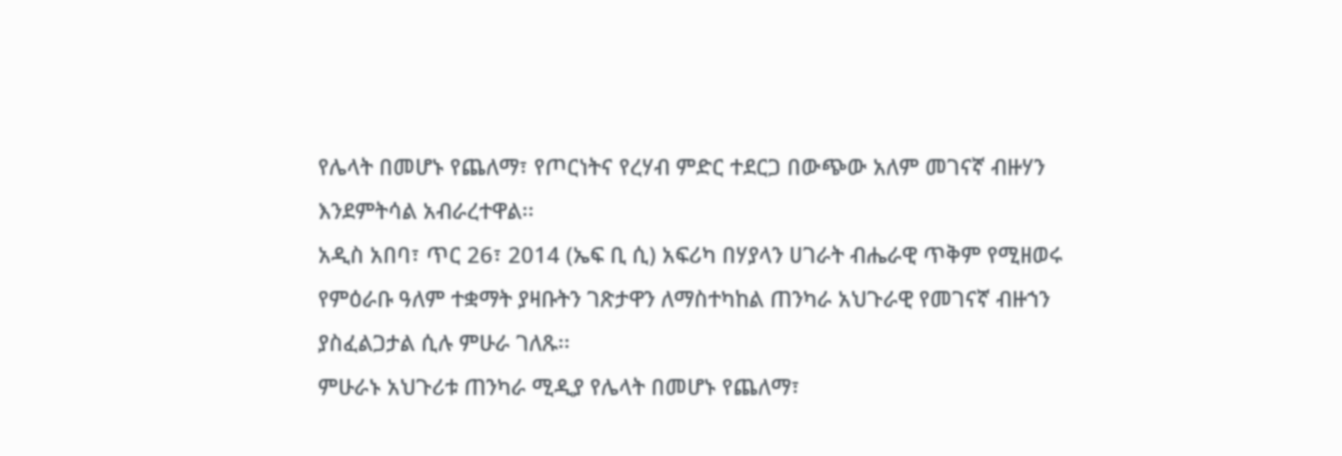የሌላት በመሆኑ የጨለማ፣ የጦርነትና የረሃብ ምድር ተደርጋ በውጭው አለም መገናኛ ብዙሃን እንደምትሳል አብራረተዋል፡፡
አዲስ አበባ፣ ጥር 26፣ 2014 (ኤፍ ቢ ሲ) አፍሪካ በሃያላን ሀገራት ብሔራዊ ጥቅም የሚዘወሩ የምዕራቡ ዓለም ተቋማት ያዛቡትን ገጽታዋን ለማስተካከል ጠንካራ አህጉራዊ የመገናኛ ብዙኀን ያስፈልጋታል ሲሉ ምሁራ ገለጹ፡፡
ምሁራኑ አህጉሪቱ ጠንካራ ሚዲያ የሌላት በመሆኑ የጨለማ፣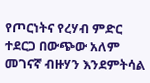የጦርነትና የረሃብ ምድር ተደርጋ በውጭው አለም መገናኛ ብዙሃን እንደምትሳል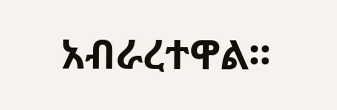አብራረተዋል፡፡